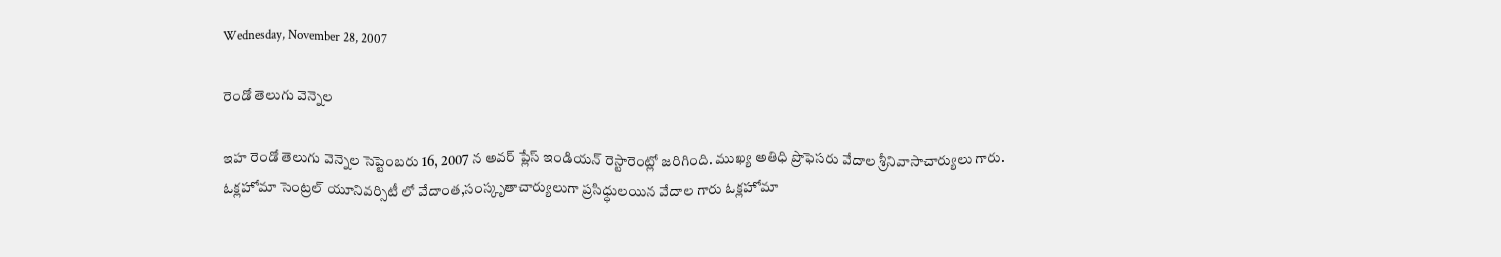Wednesday, November 28, 2007

రెండో తెలుగు వెన్నెల

ఇహ రెండో తెలుగు వెన్నెల సెప్టెంబరు 16, 2007 న అవర్ ప్లేస్ ఇండియన్ రెస్టారెంట్లో జరిగింది. ముఖ్య అతిధి ప్రొఫెసరు వేదాల శ్రీనివాసాచార్యులు గారు. ఓక్లహోమా సెంట్రల్ యూనివర్సిటీ లో వేదాంత,సంస్కృతాచార్యులుగా ప్రసిధ్ధులయిన వేదాల గారు ఓక్లహోమా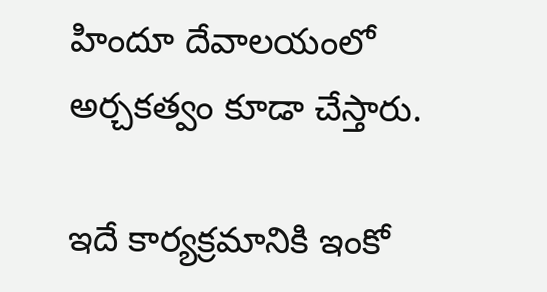హిందూ దేవాలయంలో అర్చకత్వం కూడా చేస్తారు.

ఇదే కార్యక్రమానికి ఇంకో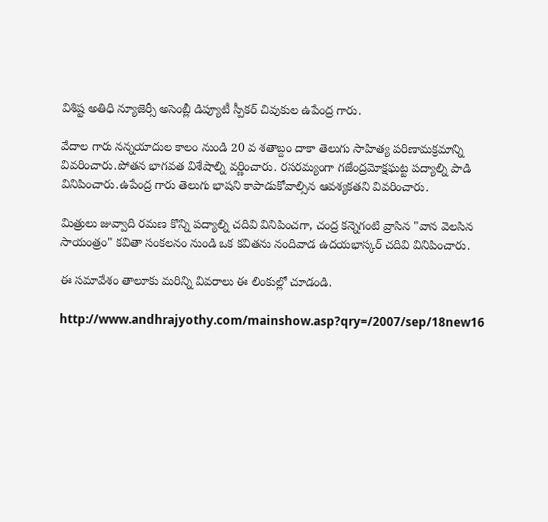విశిష్ట అతిధి న్యూజెర్సీ అసెంబ్లీ డిప్యూటీ స్పీకర్ చివుకుల ఉపేంద్ర గారు.

వేదాల గారు నన్నయాదుల కాలం నుండి 20 వ శతాబ్దం దాకా తెలుగు సాహిత్య పరిణామక్రమాన్ని వివరించారు.పోతన భాగవత విశేషాల్ని వర్ణించారు. రసరమ్యంగా గజేంద్రమోక్షఘట్ట పద్యాల్ని పాడి వినిపించారు.ఉపేంద్ర గారు తెలుగు భాషని కాపాడుకోవాల్సిన ఆవశ్యకతని వివరించారు.

మిత్రులు జువ్వాది రమణ కొన్ని పద్యాల్ని చదివి వినిపించగా, చంద్ర కన్నెగంటి వ్రాసిన "వాన వెలసిన సాయంత్రం" కవితా సంకలనం నుండి ఒక కవితను నందివాడ ఉదయభాస్కర్ చదివి వినిపించారు.

ఈ సమావేశం తాలూకు మరిన్ని వివరాలు ఈ లింకుల్లో చూడండి.

http://www.andhrajyothy.com/mainshow.asp?qry=/2007/sep/18new16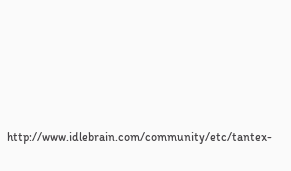http://www.idlebrain.com/community/etc/tantex-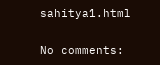sahitya1.html

No comments: